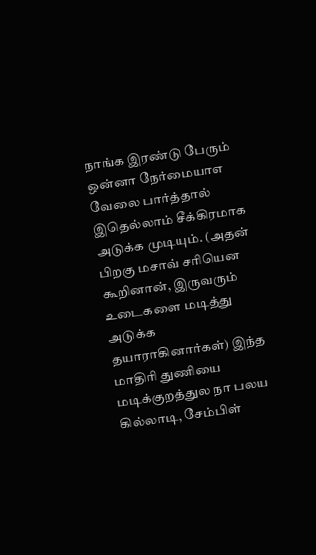நாங்க இரண்டு பேரும் ஒன்னா நேர்மையாஎ வேலை பார்த்தால் இதெல்லாம் சீக்கிரமாக அடுக்க முடியும். (அதன் பிறகு மசாவ் சரியென கூறினான், இருவரும் உடைகளை மடித்து அடுக்க தயாராகினார்கள்) இந்த மாதிரி துணியை மடிக்குறத்துல நா பலய கில்லாடி, சேம்பிள்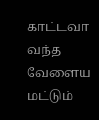காட்டவா வந்த வேளைய மட்டும்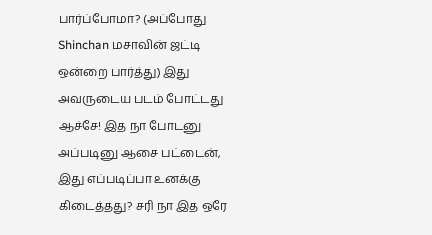பார்ப்போமா? (அப்போது Shinchan மசாவின் ஜட்டி ஒன்றை பார்த்து) இது அவருடைய படம் போட்டது ஆச்சே! இத நா போடனு அப்படினு ஆசை பட்டைன், இது எப்படிப்பா உனக்கு கிடைத்தது? சரி நா இத ஒரே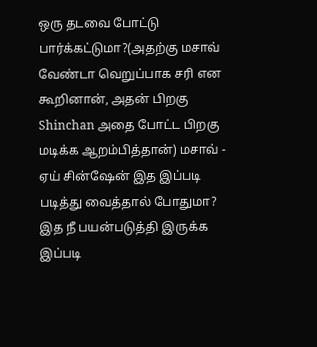ஒரு தடவை போட்டு பார்க்கட்டுமா?(அதற்கு மசாவ் வேண்டா வெறுப்பாக சரி என கூறினான், அதன் பிறகு Shinchan அதை போட்ட பிறகு மடிக்க ஆறம்பித்தான்) மசாவ் - ஏய் சின்ஷேன் இத இப்படி படித்து வைத்தால் போதுமா? இத நீ பயன்படுத்தி இருக்க இப்படி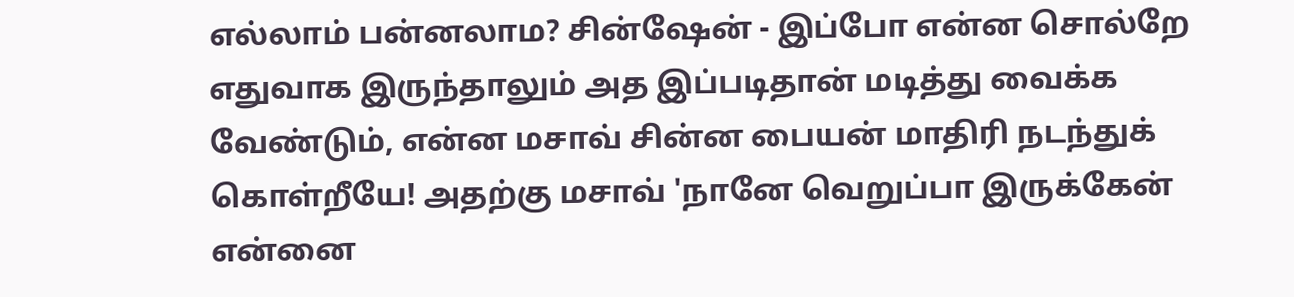எல்லாம் பன்னலாம? சின்ஷேன் - இப்போ என்ன சொல்றே எதுவாக இருந்தாலும் அத இப்படிதான் மடித்து வைக்க வேண்டும், என்ன மசாவ் சின்ன பையன் மாதிரி நடந்துக் கொள்றீயே! அதற்கு மசாவ் 'நானே வெறுப்பா இருக்கேன் என்னை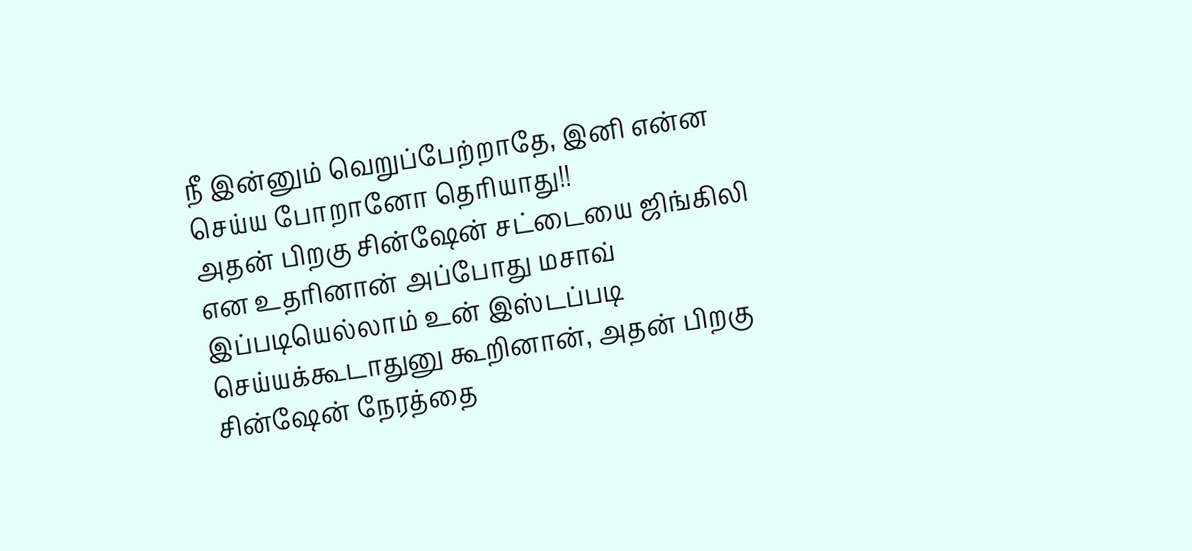நீ இன்னும் வெறுப்பேற்றாதே, இனி என்ன செய்ய போறானோ தெரியாது!!
அதன் பிறகு சின்ஷேன் சட்டையை ஜிங்கிலி என உதரினான் அப்போது மசாவ் இப்படியெல்லாம் உன் இஸ்டப்படி செய்யக்கூடாதுனு கூறினான், அதன் பிறகு சின்ஷேன் நேரத்தை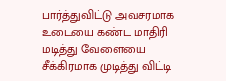பார்த்துவிட்டு அவசரமாக உடையை கண்ட மாதிரி மடித்து வேளையை சீக்கிரமாக முடித்து விட்டி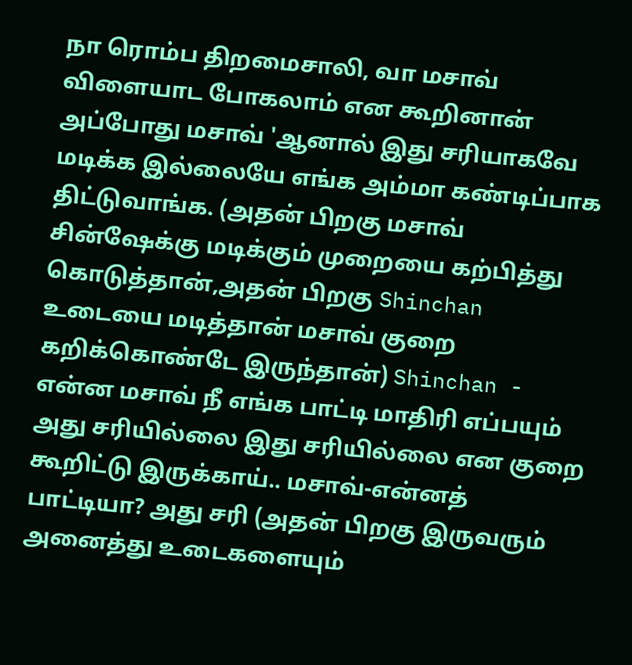நா ரொம்ப திறமைசாலி, வா மசாவ் விளையாட போகலாம் என கூறினான் அப்போது மசாவ் 'ஆனால் இது சரியாகவே மடிக்க இல்லையே எங்க அம்மா கண்டிப்பாக திட்டுவாங்க. (அதன் பிறகு மசாவ் சின்ஷேக்கு மடிக்கும் முறையை கற்பித்து கொடுத்தான்,அதன் பிறகு Shinchan உடையை மடித்தான் மசாவ் குறை கறிக்கொண்டே இருந்தான்) Shinchan - என்ன மசாவ் நீ எங்க பாட்டி மாதிரி எப்பயும் அது சரியில்லை இது சரியில்லை என குறை கூறிட்டு இருக்காய்.. மசாவ்-என்னத் பாட்டியா? அது சரி (அதன் பிறகு இருவரும் அனைத்து உடைகளையும்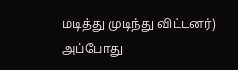மடித்து முடிந்து விட்டனர்) அப்போது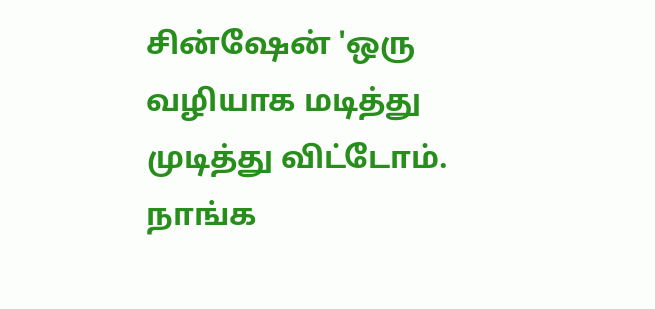சின்ஷேன் 'ஒரு வழியாக மடித்து முடித்து விட்டோம். நாங்க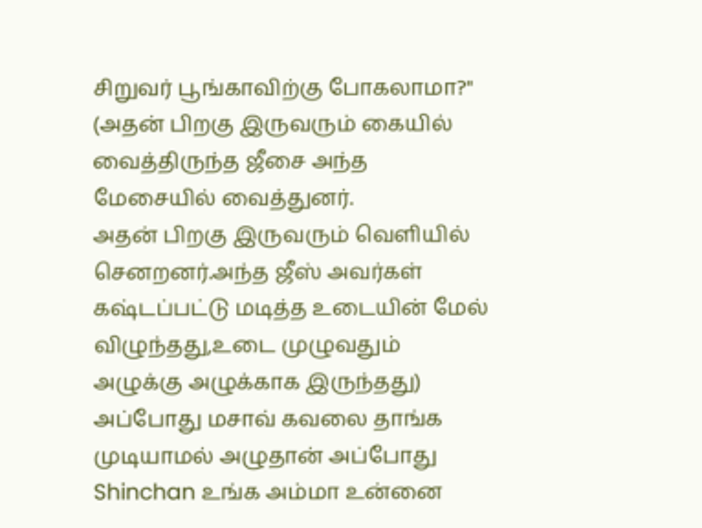சிறுவர் பூங்காவிற்கு போகலாமா?" (அதன் பிறகு இருவரும் கையில் வைத்திருந்த ஜீசை அந்த மேசையில் வைத்துனர்.
அதன் பிறகு இருவரும் வெளியில் செனறனர்.அந்த ஜீஸ் அவர்கள் கஷ்டப்பட்டு மடித்த உடையின் மேல் விழுந்தது,உடை முழுவதும் அழுக்கு அழுக்காக இருந்தது) அப்போது மசாவ் கவலை தாங்க முடியாமல் அழுதான் அப்போது Shinchan உங்க அம்மா உன்னை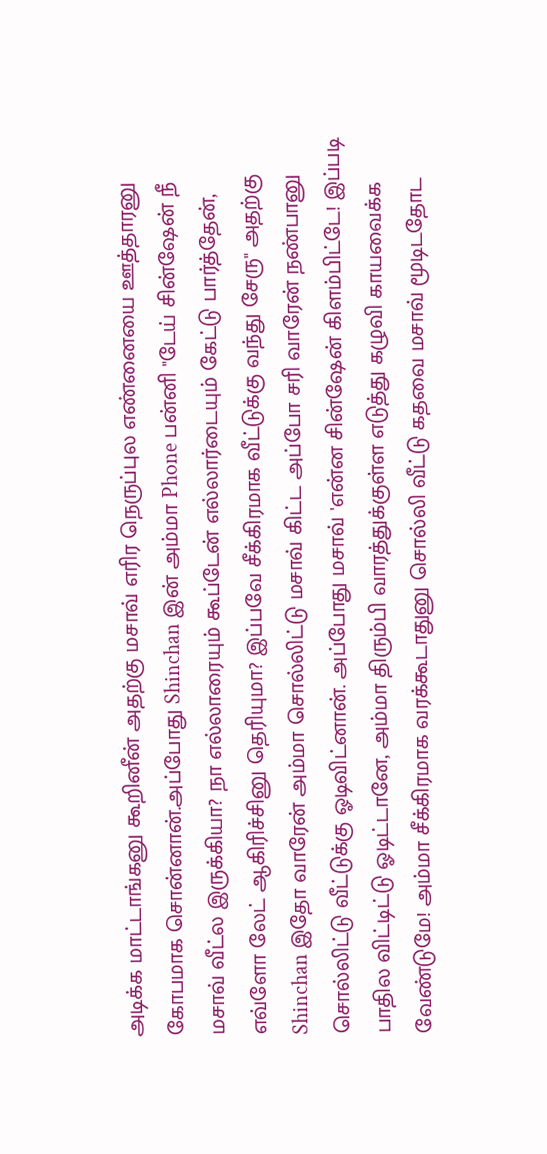அடிக்க மாட்டாங்கனு கூறினீன் அதற்கு மசாவ் எரிர நெருப்புல எண்னையை ஊத்தாரனு கோபமாக சொன்னான்.அப்போது Shinchan இன் அம்மா Phone பன்னி "டேய் சின்ஷேன் நீ மசாவ் வீட்ல இருக்கியா? நா எல்லாரையும் கூப்டேன் எல்லார்டையும் கேட்டு பார்த்தேன், எவ்ளோ லேட் ஆகிரிச்சினு தெரியுமா? இப்பவே சீக்கிரமாக வீட்டுக்கு வந்து சேரு" அதற்கு Shinchan இதோ வாரேன் அம்மா சொல்லிட்டு மசாவ் கிட்ட அப்போ சரி வாரேன் நண்பானு சொல்லிட்டு வீட்டுக்கு ஓடிவிட்னான். அப்போது மசாவ் 'என்ன சின்ஷேன் கிளம்பிட்டே! இப்படி பாதில விட்டிட்டு ஓடிட்டானே, அம்மா திரும்பி வாரத்துக்குள்ள எடுத்து கழுவி காயவைக்க வேண்டுமே! அம்மா சீக்கிரமாக வரக்கூடாதுனு சொல்லி வீட்டு கதவை மசாவ் மூடிடதோட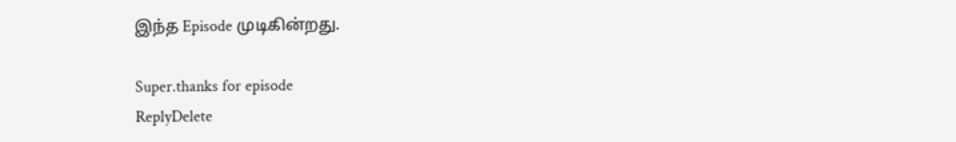இந்த Episode முடிகின்றது.

Super.thanks for episode
ReplyDelete